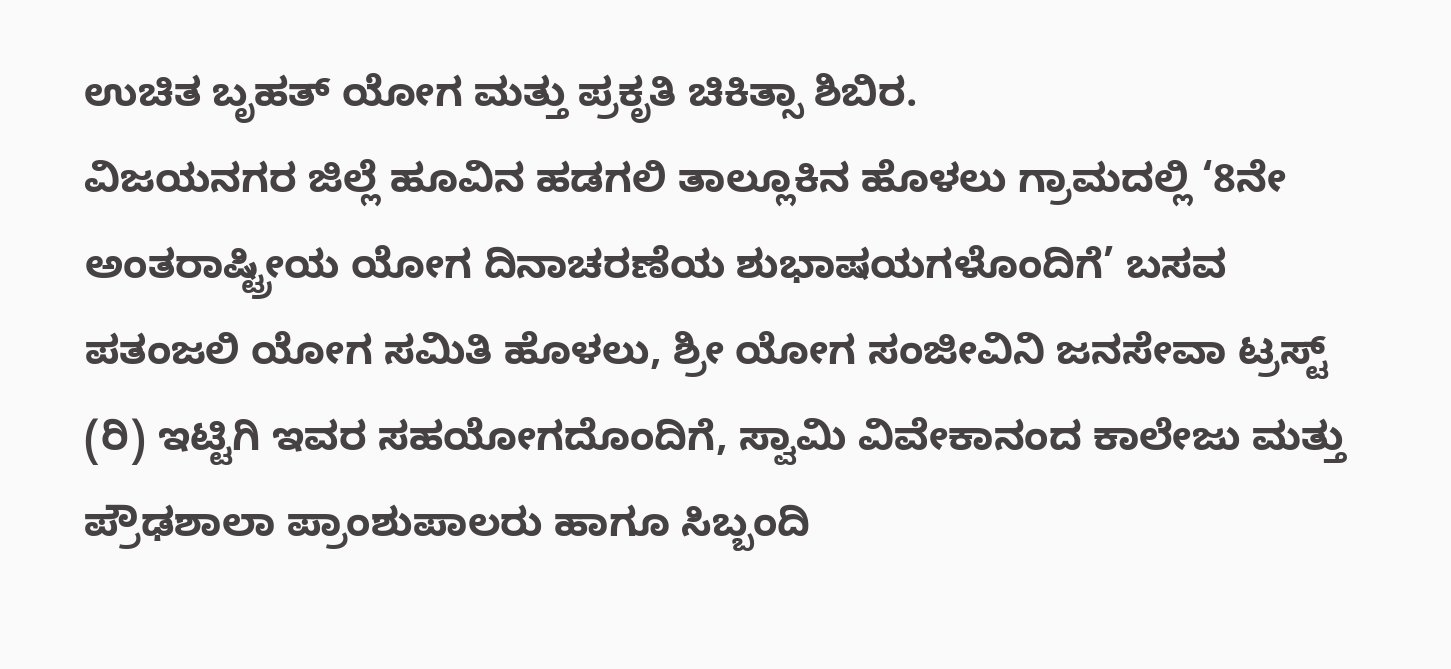ಉಚಿತ ಬೃಹತ್ ಯೋಗ ಮತ್ತು ಪ್ರಕೃತಿ ಚಿಕಿತ್ಸಾ ಶಿಬಿರ.
ವಿಜಯನಗರ ಜಿಲ್ಲೆ ಹೂವಿನ ಹಡಗಲಿ ತಾಲ್ಲೂಕಿನ ಹೊಳಲು ಗ್ರಾಮದಲ್ಲಿ ‘8ನೇ ಅಂತರಾಷ್ಟ್ರೀಯ ಯೋಗ ದಿನಾಚರಣೆಯ ಶುಭಾಷಯಗಳೊಂದಿಗೆ’ ಬಸವ ಪತಂಜಲಿ ಯೋಗ ಸಮಿತಿ ಹೊಳಲು, ಶ್ರೀ ಯೋಗ ಸಂಜೀವಿನಿ ಜನಸೇವಾ ಟ್ರಸ್ಟ್ (ರಿ) ಇಟ್ಟಿಗಿ ಇವರ ಸಹಯೋಗದೊಂದಿಗೆ, ಸ್ವಾಮಿ ವಿವೇಕಾನಂದ ಕಾಲೇಜು ಮತ್ತು ಪ್ರೌಢಶಾಲಾ ಪ್ರಾಂಶುಪಾಲರು ಹಾಗೂ ಸಿಬ್ಬಂದಿ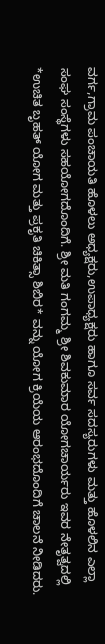ವರ್ಗ,ಗ್ರಾಮ ಪಂಚಾಯತಿ ಹೊಳಲು ಅಧ್ಯಕ್ಷರು,ಉಪಾಧ್ಯಕ್ಷರು ಹಾಗೂ ಸರ್ವ ಸದಸ್ಯರುಗಳು ಮತ್ತು ಹೊಳಲಿನ ಎಲ್ಲಾ ಸಂಘ ಸಂಸ್ಥೆಗಳು ಸಹಯೋಗದೊಂದಿಗೆ. ಶ್ರೀ ಮತಿ ಗಂಗಮ್ಮ ಶ್ರೀ ಶಿವಕುಮಾರ ಯೋಗಚಾರ್ಯರು ಇವರ ನೇತೃತ್ವದಲ್ಲಿ *ಉಚಿತ ಬೃಹತ್ ಯೋಗ ಮತ್ತು ಪ್ರಕೃತಿ ಚಿಕಿತ್ಸಾ ಶಿಬಿರ* ವನ್ನು ಯೋಗ ಕ್ರಿಯೆಯ ಆರಂಭದೊಂದಿಗೆ ಚಾಲನೆ ನೀಡಿದರು.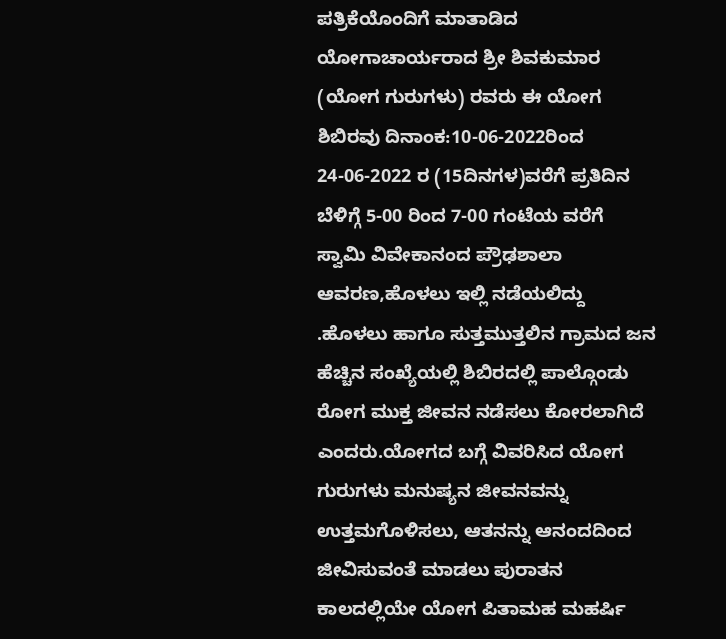ಪತ್ರಿಕೆಯೊಂದಿಗೆ ಮಾತಾಡಿದ ಯೋಗಾಚಾರ್ಯರಾದ ಶ್ರೀ ಶಿವಕುಮಾರ (ಯೋಗ ಗುರುಗಳು) ರವರು ಈ ಯೋಗ ಶಿಬಿರವು ದಿನಾಂಕ:10-06-2022ರಿಂದ 24-06-2022 ರ (15ದಿನಗಳ)ವರೆಗೆ ಪ್ರತಿದಿನ ಬೆಳಿಗ್ಗೆ 5-00 ರಿಂದ 7-00 ಗಂಟೆಯ ವರೆಗೆ ಸ್ವಾಮಿ ವಿವೇಕಾನಂದ ಪ್ರೌಢಶಾಲಾ ಆವರಣ,ಹೊಳಲು ಇಲ್ಲಿ ನಡೆಯಲಿದ್ದು .ಹೊಳಲು ಹಾಗೂ ಸುತ್ತಮುತ್ತಲಿನ ಗ್ರಾಮದ ಜನ ಹೆಚ್ಚಿನ ಸಂಖ್ಯೆಯಲ್ಲಿ ಶಿಬಿರದಲ್ಲಿ ಪಾಲ್ಗೊಂಡು ರೋಗ ಮುಕ್ತ ಜೀವನ ನಡೆಸಲು ಕೋರಲಾಗಿದೆ ಎಂದರು.ಯೋಗದ ಬಗ್ಗೆ ವಿವರಿಸಿದ ಯೋಗ ಗುರುಗಳು ಮನುಷ್ಯನ ಜೀವನವನ್ನು ಉತ್ತಮಗೊಳಿಸಲು, ಆತನನ್ನು ಆನಂದದಿಂದ ಜೀವಿಸುವಂತೆ ಮಾಡಲು ಪುರಾತನ ಕಾಲದಲ್ಲಿಯೇ ಯೋಗ ಪಿತಾಮಹ ಮಹರ್ಷಿ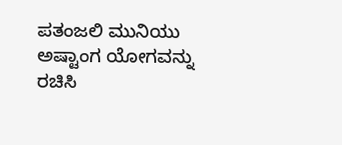ಪತಂಜಲಿ ಮುನಿಯು ಅಷ್ಟಾಂಗ ಯೋಗವನ್ನು ರಚಿಸಿ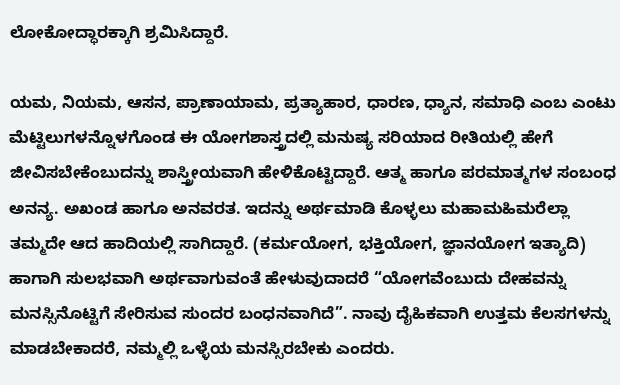ಲೋಕೋದ್ಧಾರಕ್ಕಾಗಿ ಶ್ರಮಿಸಿದ್ದಾರೆ.

ಯಮ, ನಿಯಮ, ಆಸನ, ಪ್ರಾಣಾಯಾಮ, ಪ್ರತ್ಯಾಹಾರ, ಧಾರಣ, ಧ್ಯಾನ, ಸಮಾಧಿ ಎಂಬ ಎಂಟು ಮೆಟ್ಟಿಲುಗಳನ್ನೊಳಗೊಂಡ ಈ ಯೋಗಶಾಸ್ತ್ರದಲ್ಲಿ ಮನುಷ್ಯ ಸರಿಯಾದ ರೀತಿಯಲ್ಲಿ ಹೇಗೆ ಜೀವಿಸಬೇಕೆಂಬುದನ್ನು ಶಾಸ್ತ್ರೀಯವಾಗಿ ಹೇಳಿಕೊಟ್ಟಿದ್ದಾರೆ. ಆತ್ಮ ಹಾಗೂ ಪರಮಾತ್ಮಗಳ ಸಂಬಂಧ ಅನನ್ಯ. ಅಖಂಡ ಹಾಗೂ ಅನವರತ. ಇದನ್ನು ಅರ್ಥಮಾಡಿ ಕೊಳ್ಳಲು ಮಹಾಮಹಿಮರೆಲ್ಲಾ ತಮ್ಮದೇ ಆದ ಹಾದಿಯಲ್ಲಿ ಸಾಗಿದ್ದಾರೆ. (ಕರ್ಮಯೋಗ, ಭಕ್ತಿಯೋಗ, ಜ್ಞಾನಯೋಗ ಇತ್ಯಾದಿ) ಹಾಗಾಗಿ ಸುಲಭವಾಗಿ ಅರ್ಥವಾಗುವಂತೆ ಹೇಳುವುದಾದರೆ “ಯೋಗವೆಂಬುದು ದೇಹವನ್ನು ಮನಸ್ಸಿನೊಟ್ಟಿಗೆ ಸೇರಿಸುವ ಸುಂದರ ಬಂಧನವಾಗಿದೆ”. ನಾವು ದೈಹಿಕವಾಗಿ ಉತ್ತಮ ಕೆಲಸಗಳನ್ನು ಮಾಡಬೇಕಾದರೆ, ನಮ್ಮಲ್ಲಿ ಒಳ್ಳೆಯ ಮನಸ್ಸಿರಬೇಕು ಎಂದರು.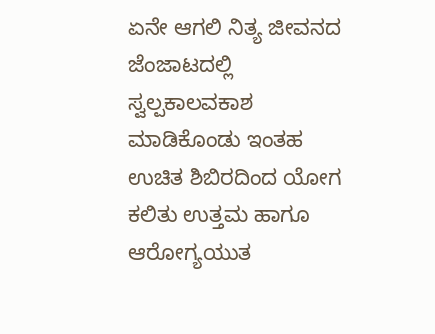ಏನೇ ಆಗಲಿ ನಿತ್ಯ ಜೀವನದ ಜೆಂಜಾಟದಲ್ಲಿ ಸ್ವಲ್ಪಕಾಲವಕಾಶ ಮಾಡಿಕೊಂಡು ಇಂತಹ ಉಚಿತ ಶಿಬಿರದಿಂದ ಯೋಗ ಕಲಿತು ಉತ್ತಮ ಹಾಗೂ ಆರೋಗ್ಯಯುತ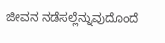ಜೀವನ ನಡೆಸಲ್ಲೆನ್ನುವುದೊಂದೆ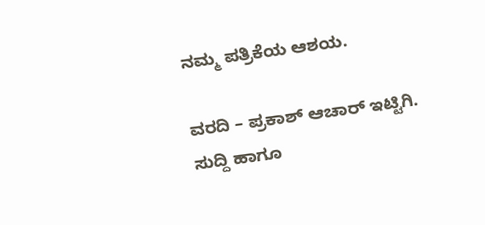ನಮ್ಮ ಪತ್ರಿಕೆಯ ಆಶಯ.

ವರದಿ – ಪ್ರಕಾಶ್ ಆಚಾರ್ ಇಟ್ಟಿಗಿ.
ಸುದ್ದಿ ಹಾಗೂ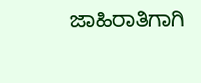ಜಾಹಿರಾತಿಗಾಗಿ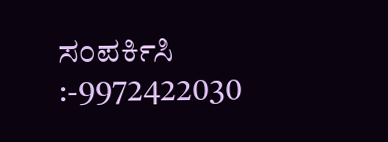ಸಂಪರ್ಕಿಸಿ :-9972422030